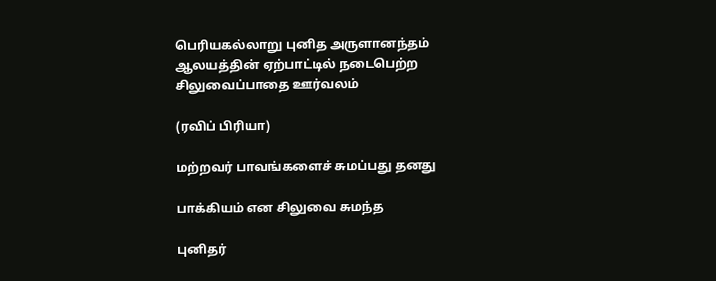பெரியகல்லாறு புனித அருளானந்தம் ஆலயத்தின் ஏற்பாட்டில் நடைபெற்ற சிலுவைப்பாதை ஊர்வலம்

(ரவிப் பிரியா)

மற்றவர் பாவங்களைச் சுமப்பது தனது

பாக்கியம் என சிலுவை சுமந்த

புனிதர்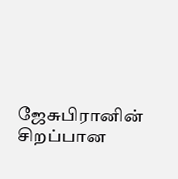ஜேசுபிரானின் சிறப்பான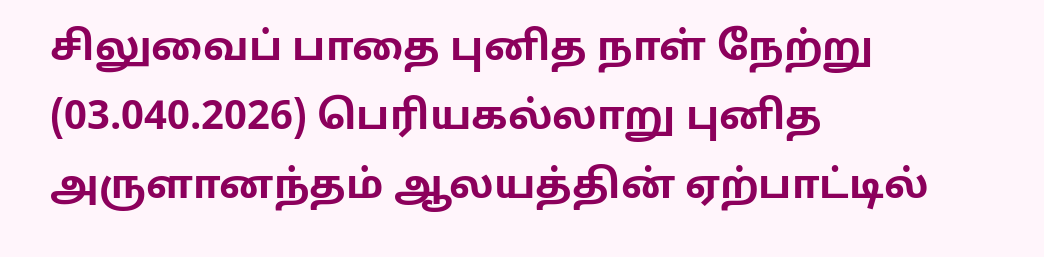சிலுவைப் பாதை புனித நாள் நேற்று (03.040.2026) பெரியகல்லாறு புனித அருளானந்தம் ஆலயத்தின் ஏற்பாட்டில்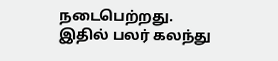நடைபெற்றது. இதில் பலர் கலந்து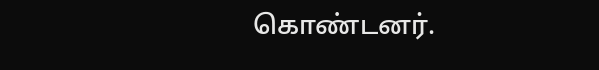கொண்டனர்.